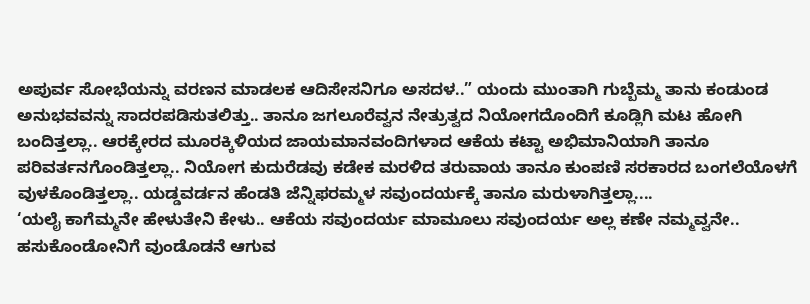ಅಪುರ್ವ ಸೋಭೆಯನ್ನು ವರಣನ ಮಾಡಲಕ ಆದಿಸೇಸನಿಗೂ ಅಸದಳ..” ಯಂದು ಮುಂತಾಗಿ ಗುಬ್ಬೆಮ್ಮ ತಾನು ಕಂಡುಂಡ ಅನುಭವವನ್ನು ಸಾದರಪಡಿಸುತಲಿತ್ತು.. ತಾನೂ ಜಗಲೂರೆವ್ವನ ನೇತ್ರುತ್ವದ ನಿಯೋಗದೊಂದಿಗೆ ಕೂಡ್ಲಿಗಿ ಮಟ ಹೋಗಿ ಬಂದಿತ್ತಲ್ಲಾ.. ಆರಕ್ಕೇರದ ಮೂರಕ್ಕಿಳಿಯದ ಜಾಯಮಾನವಂದಿಗಳಾದ ಆಕೆಯ ಕಟ್ಟಾ ಅಭಿಮಾನಿಯಾಗಿ ತಾನೂ ಪರಿವರ್ತನಗೊಂಡಿತ್ತಲ್ಲಾ.. ನಿಯೋಗ ಕುದುರೆಡವು ಕಡೇಕ ಮರಳಿದ ತರುವಾಯ ತಾನೂ ಕುಂಪಣಿ ಸರಕಾರದ ಬಂಗಲೆಯೊಳಗೆ ವುಳಕೊಂಡಿತ್ತಲ್ಲಾ.. ಯಡ್ಡವರ್ಡನ ಹೆಂಡತಿ ಜೆನ್ನಿಫರಮ್ಮಳ ಸವುಂದರ್ಯಕ್ಕೆ ತಾನೂ ಮರುಳಾಗಿತ್ತಲ್ಲಾ....
‘ಯಲೈ ಕಾಗೆಮ್ಮನೇ ಹೇಳುತೇನಿ ಕೇಳು.. ಆಕೆಯ ಸವುಂದರ್ಯ ಮಾಮೂಲು ಸವುಂದರ್ಯ ಅಲ್ಲ ಕಣೇ ನಮ್ಮವ್ವನೇ.. ಹಸುಕೊಂಡೋನಿಗೆ ವುಂಡೊಡನೆ ಆಗುವ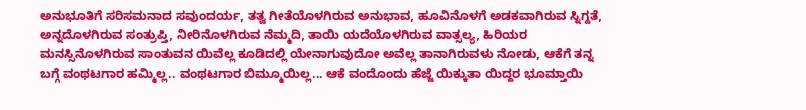ಅನುಭೂತಿಗೆ ಸರಿಸಮನಾದ ಸವುಂದರ್ಯ, ತತ್ವ ಗೀತೆಯೊಳಗಿರುವ ಅನುಭಾವ, ಹೂವಿನೊಳಗೆ ಅಡಕವಾಗಿರುವ ಸ್ನಿಗ್ದತೆ, ಅನ್ನದೊಳಗಿರುವ ಸಂತ್ರುಪ್ತಿ, ನೀರಿನೊಳಗಿರುವ ನೆಮ್ಮದಿ, ತಾಯಿ ಯದೆಯೊಳಗಿರುವ ವಾತ್ಸಲ್ಯ, ಹಿರಿಯರ ಮನಸ್ಸಿನೊಳಗಿರುವ ಸಾಂತುವನ ಯಿವೆಲ್ಲ ಕೂಡಿದಲ್ಲಿ ಯೇನಾಗುವುದೋ ಅವೆಲ್ಲ ತಾನಾಗಿರುವಳು ನೋಡು, ಆಕೆಗೆ ತನ್ನ ಬಗ್ಗೆ ವಂಥಟಗಾರ ಹಮ್ಮಿಲ್ಲ.. ವಂಥಟಗಾರ ಬಿಮ್ಮೂಯಿಲ್ಲ... ಆಕೆ ವಂದೊಂದು ಹೆಜ್ಜೆ ಯಿಕ್ಕುತಾ ಯಿದ್ದರ ಭೂಮ್ತಾಯಿ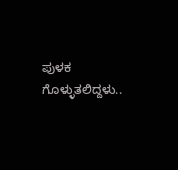ಪುಳಕ ಗೊಳ್ಳುತಲಿದ್ದಳು..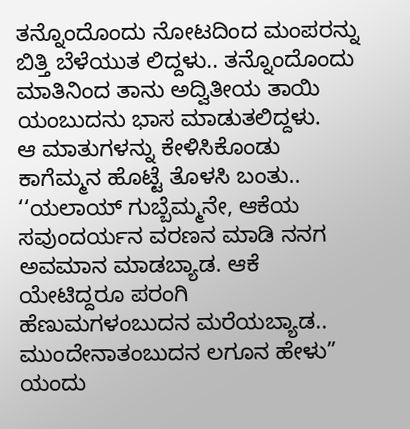ತನ್ನೊಂದೊಂದು ನೋಟದಿಂದ ಮಂಪರನ್ನು ಬಿತ್ತಿ ಬೆಳೆಯುತ ಲಿದ್ದಳು.. ತನ್ನೊಂದೊಂದು ಮಾತಿನಿಂದ ತಾನು ಅದ್ವಿತೀಯ ತಾಯಿ ಯಂಬುದನು ಭಾಸ ಮಾಡುತಲಿದ್ದಳು.
ಆ ಮಾತುಗಳನ್ನು ಕೇಳಿಸಿಕೊಂಡು ಕಾಗೆಮ್ಮನ ಹೊಟ್ಟೆ ತೊಳಸಿ ಬಂತು.. ‘‘ಯಲಾಯ್ ಗುಬ್ಬೆಮ್ಮನೇ, ಆಕೆಯ ಸವುಂದರ್ಯನ ವರಣನ ಮಾಡಿ ನನಗ ಅವಮಾನ ಮಾಡಬ್ಯಾಡ. ಆಕೆ ಯೇಟಿದ್ದರೂ ಪರಂಗಿ ಹೆಣುಮಗಳಂಬುದನ ಮರೆಯಬ್ಯಾಡ.. ಮುಂದೇನಾತಂಬುದನ ಲಗೂನ ಹೇಳು” ಯಂದು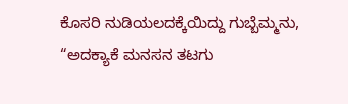ಕೊಸರಿ ನುಡಿಯಲದಕ್ಕೆಯಿದ್ದು ಗುಬ್ಬೆಮ್ಮನು,
“ಅದಕ್ಯಾಕೆ ಮನಸನ ತಟಗು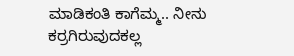ಮಾಡಿಕಂತಿ ಕಾಗೆಮ್ಮ.. ನೀನು ಕರ್ರಗಿರುವುದಕಲ್ಲ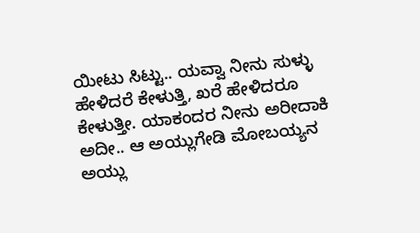ಯೀಟು ಸಿಟ್ಟು.. ಯವ್ವಾ ನೀನು ಸುಳ್ಳು ಹೇಳಿದರೆ ಕೇಳುತ್ತಿ, ಖರೆ ಹೇಳಿದರೂ ಕೇಳುತ್ತೀ. ಯಾಕಂದರ ನೀನು ಅರೀದಾಕಿ ಅದೀ.. ಆ ಅಯ್ಲುಗೇಡಿ ಮೋಬಯ್ಯನ ಅಯ್ಲು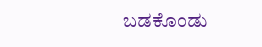ಬಡಕೊಂಡು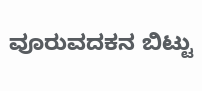ವೂರುವದಕನ ಬಿಟ್ಟು